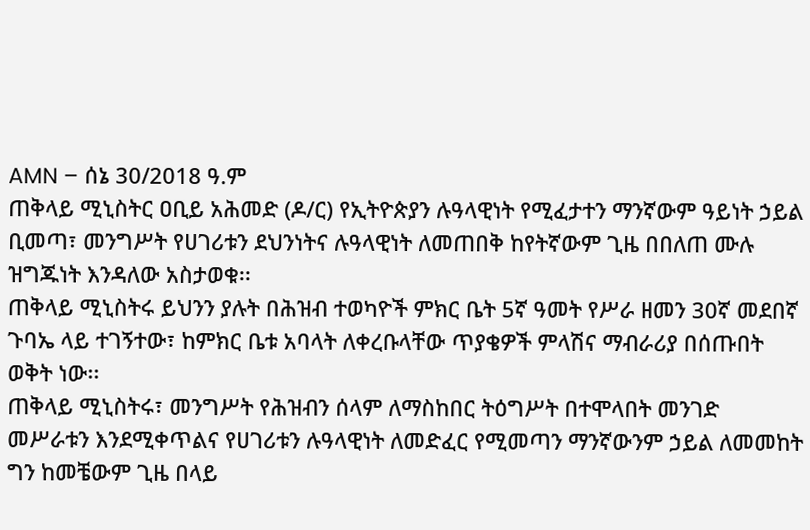AMN – ሰኔ 30/2018 ዓ.ም
ጠቅላይ ሚኒስትር ዐቢይ አሕመድ (ዶ/ር) የኢትዮጵያን ሉዓላዊነት የሚፈታተን ማንኛውም ዓይነት ኃይል ቢመጣ፣ መንግሥት የሀገሪቱን ደህንነትና ሉዓላዊነት ለመጠበቅ ከየትኛውም ጊዜ በበለጠ ሙሉ ዝግጁነት እንዳለው አስታወቁ፡፡
ጠቅላይ ሚኒስትሩ ይህንን ያሉት በሕዝብ ተወካዮች ምክር ቤት 5ኛ ዓመት የሥራ ዘመን 30ኛ መደበኛ ጉባኤ ላይ ተገኝተው፣ ከምክር ቤቱ አባላት ለቀረቡላቸው ጥያቄዎች ምላሽና ማብራሪያ በሰጡበት ወቅት ነው፡፡
ጠቅላይ ሚኒስትሩ፣ መንግሥት የሕዝብን ሰላም ለማስከበር ትዕግሥት በተሞላበት መንገድ መሥራቱን እንደሚቀጥልና የሀገሪቱን ሉዓላዊነት ለመድፈር የሚመጣን ማንኛውንም ኃይል ለመመከት ግን ከመቼውም ጊዜ በላይ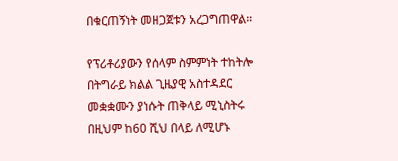በቁርጠኝነት መዘጋጀቱን አረጋግጠዋል።

የፕሪቶሪያውን የሰላም ስምምነት ተከትሎ በትግራይ ክልል ጊዜያዊ አስተዳደር መቋቋሙን ያነሱት ጠቅላይ ሚኒስትሩ በዚህም ከ60 ሺህ በላይ ለሚሆኑ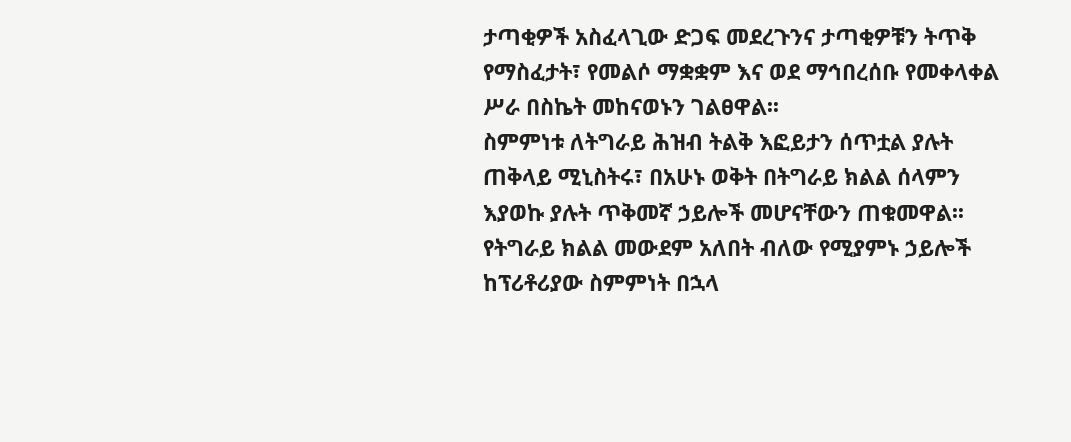ታጣቂዎች አስፈላጊው ድጋፍ መደረጉንና ታጣቂዎቹን ትጥቅ የማስፈታት፣ የመልሶ ማቋቋም እና ወደ ማኅበረሰቡ የመቀላቀል ሥራ በስኬት መከናወኑን ገልፀዋል፡፡
ስምምነቱ ለትግራይ ሕዝብ ትልቅ እፎይታን ሰጥቷል ያሉት ጠቅላይ ሚኒስትሩ፣ በአሁኑ ወቅት በትግራይ ክልል ሰላምን እያወኩ ያሉት ጥቅመኛ ኃይሎች መሆናቸውን ጠቁመዋል፡፡
የትግራይ ክልል መውደም አለበት ብለው የሚያምኑ ኃይሎች ከፕሪቶሪያው ስምምነት በኋላ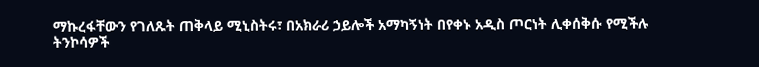ማኩረፋቸውን የገለጹት ጠቅላይ ሚኒስትሩ፣ በአክራሪ ኃይሎች አማካኝነት በየቀኑ አዲስ ጦርነት ሊቀሰቅሱ የሚችሉ ትንኮሳዎች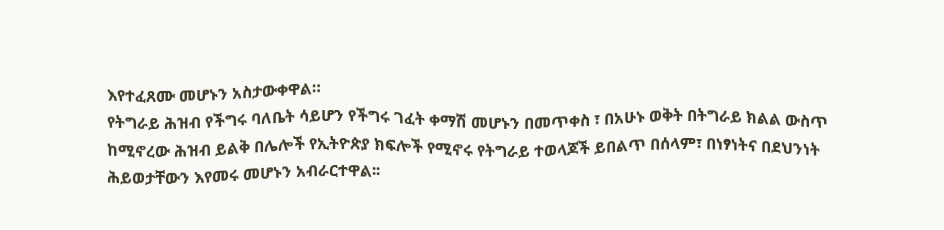እየተፈጸሙ መሆኑን አስታውቀዋል።
የትግራይ ሕዝብ የችግሩ ባለቤት ሳይሆን የችግሩ ገፈት ቀማሽ መሆኑን በመጥቀስ ፣ በአሁኑ ወቅት በትግራይ ክልል ውስጥ ከሚኖረው ሕዝብ ይልቅ በሌሎች የኢትዮጵያ ክፍሎች የሚኖሩ የትግራይ ተወላጆች ይበልጥ በሰላም፣ በነፃነትና በደህንነት ሕይወታቸውን እየመሩ መሆኑን አብራርተዋል፡፡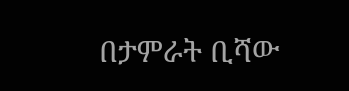በታምራት ቢሻው